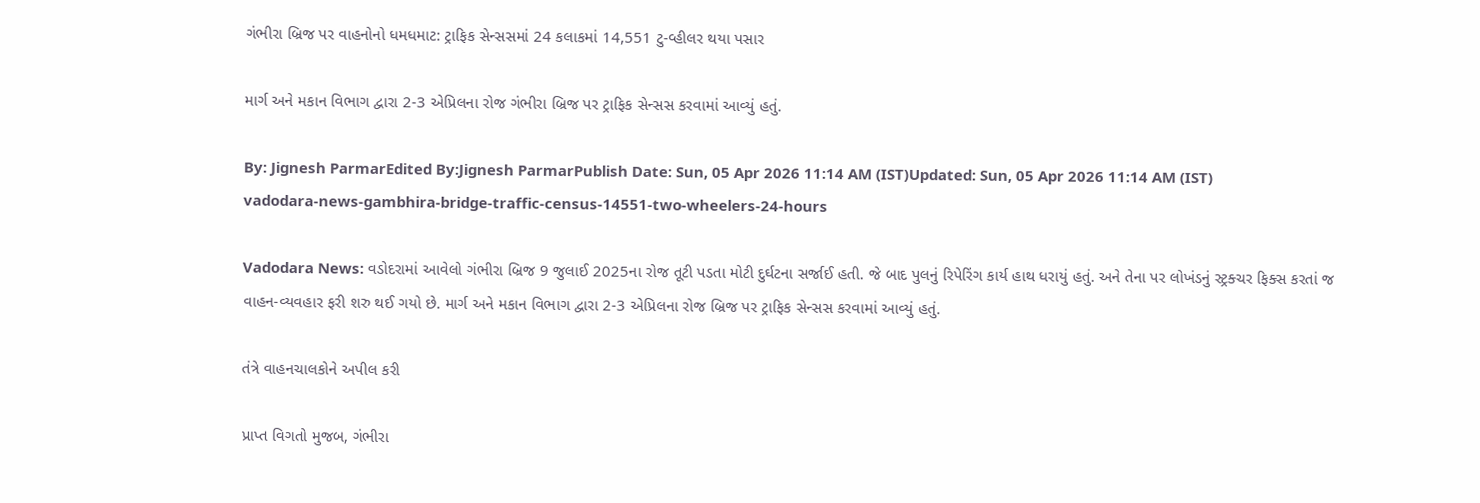ગંભીરા બ્રિજ પર વાહનોનો ધમધમાટ: ટ્રાફિક સેન્સસમાં 24 કલાકમાં 14,551 ટુ-વ્હીલર થયા પસાર

માર્ગ અને મકાન વિભાગ દ્વારા 2-3 એપ્રિલના રોજ ગંભીરા બ્રિજ પર ટ્રાફિક સેન્સસ કરવામાં આવ્યું હતું.

By: Jignesh ParmarEdited By:Jignesh ParmarPublish Date: Sun, 05 Apr 2026 11:14 AM (IST)Updated: Sun, 05 Apr 2026 11:14 AM (IST)
vadodara-news-gambhira-bridge-traffic-census-14551-two-wheelers-24-hours

Vadodara News: વડોદરામાં આવેલો ગંભીરા બ્રિજ 9 જુલાઈ 2025ના રોજ તૂટી પડતા મોટી દુર્ઘટના સર્જાઈ હતી. જે બાદ પુલનું રિપેરિંગ કાર્ય હાથ ધરાયું હતું. અને તેના પર લોખંડનું સ્ટ્રક્ચર ફિક્સ કરતાં જ વાહન-વ્યવહાર ફરી શરુ થઈ ગયો છે. માર્ગ અને મકાન વિભાગ દ્વારા 2-3 એપ્રિલના રોજ બ્રિજ પર ટ્રાફિક સેન્સસ કરવામાં આવ્યું હતું.

તંત્રે વાહનચાલકોને અપીલ કરી

પ્રાપ્ત વિગતો મુજબ, ગંભીરા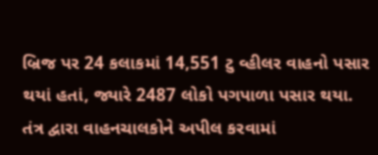બ્રિજ પર 24 કલાકમાં 14,551 ટુ વ્હીલર વાહનો પસાર થયાં હતાં, જ્યારે 2487 લોકો પગપાળા પસાર થયા. તંત્ર દ્વારા વાહનચાલકોને અપીલ કરવામાં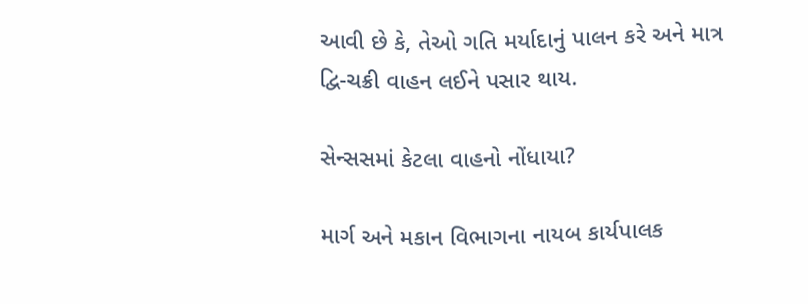આવી છે કે, તેઓ ગતિ મર્યાદાનું પાલન કરે અને માત્ર દ્વિ-ચક્રી વાહન લઈને પસાર થાય.

સેન્સસમાં કેટલા વાહનો નોંધાયા?

માર્ગ અને મકાન વિભાગના નાયબ કાર્યપાલક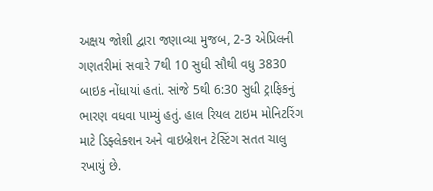અક્ષય જોશી દ્વારા જણાવ્યા મુજબ, 2-3 એપ્રિલની ગણતરીમાં સવારે 7થી 10 સુધી સૌથી વધુ 3830 બાઇક નોંધાયાં હતાં. સાંજે 5થી 6:30 સુધી ટ્રાફિકનું ભારણ વધવા પામ્યું હતું. હાલ રિયલ ટાઇમ મોનિટરિંગ માટે ડિફ્લેક્શન અને વાઇબ્રેશન ટેસ્ટિંગ સતત ચાલુ રખાયું છે.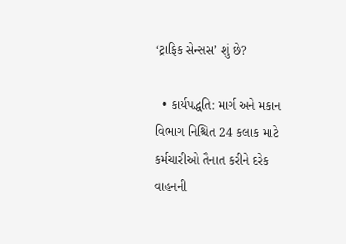‘ટ્રાફિક સેન્સસ’ શું છે?

  • કાર્યપદ્ધતિ: માર્ગ અને મકાન વિભાગ નિશ્ચિત 24 કલાક માટે કર્મચારીઓ તૈનાત કરીને દરેક વાહનની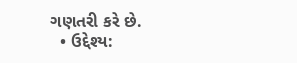ગણતરી કરે છે.
  • ઉદ્દેશ્ય: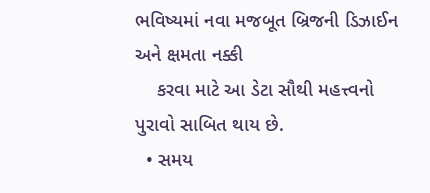ભવિષ્યમાં નવા મજબૂત બ્રિજની ડિઝાઈન અને ક્ષમતા નક્કી
    કરવા માટે આ ડેટા સૌથી મહત્ત્વનો પુરાવો સાબિત થાય છે.
  • સમય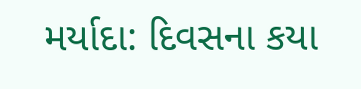મર્યાદા: દિવસના કયા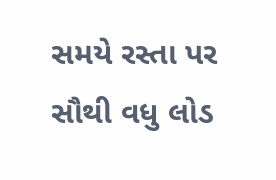સમયે રસ્તા પર સૌથી વધુ લોડ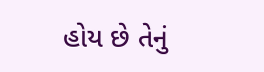હોય છે તેનું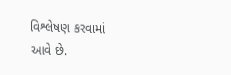વિશ્લેષણ કરવામાં આવે છે.